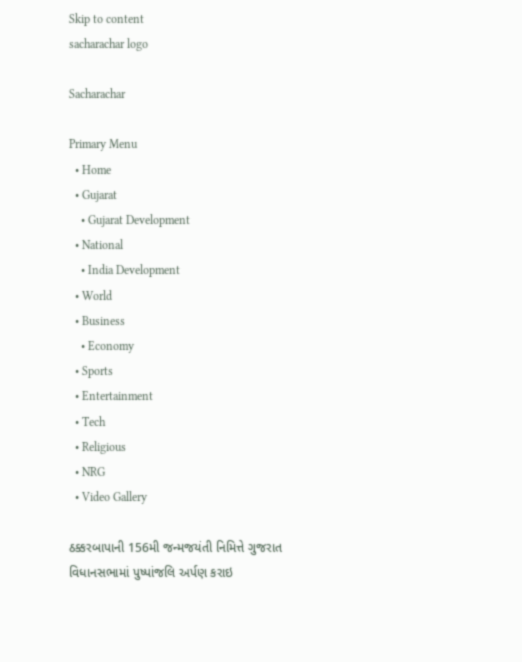Skip to content
sacharachar logo

Sacharachar

Primary Menu
  • Home
  • Gujarat
    • Gujarat Development
  • National
    • India Development
  • World
  • Business
    • Economy
  • Sports
  • Entertainment
  • Tech
  • Religious
  • NRG
  • Video Gallery

ઠક્કરબાપાની 156મી જન્મજયંતી નિમિત્તે ગુજરાત વિધાનસભામાં પુષ્પાંજલિ અર્પણ કરાઇ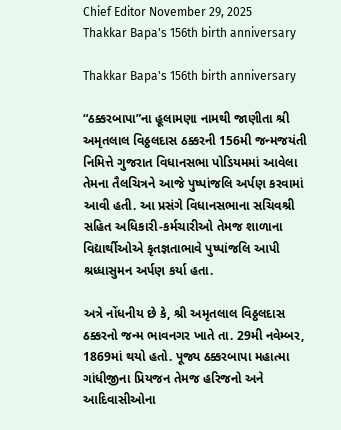Chief Editor November 29, 2025
Thakkar Bapa's 156th birth anniversary

Thakkar Bapa's 156th birth anniversary

“ઠક્કરબાપા”ના હૂલામણા નામથી જાણીતા શ્રી અમૃતલાલ વિઠ્ઠલદાસ ઠક્કરની 156મી જન્મજયંતી નિમિત્તે ગુજરાત વિધાનસભા પોડિયમમાં આવેલા તેમના તૈલચિત્રને આજે પુષ્પાંજલિ અર્પણ કરવામાં આવી હતી. આ પ્રસંગે વિધાનસભાના સચિવશ્રી સહિત અધિકારી-કર્મચારીઓ તેમજ શાળાના વિદ્યાર્થીઓએ કૃતજ્ઞતાભાવે પુષ્પાંજલિ આપી શ્રધ્ધાસુમન અર્પણ કર્યા હતા.

અત્રે નોંધનીય છે કે, શ્રી અમૃતલાલ વિઠ્ઠલદાસ ઠક્કરનો જન્મ ભાવનગર ખાતે તા. 29મી નવેમ્બર, 1869માં થયો હતો. પૂજ્ય ઠક્કરબાપા મહાત્મા ગાંધીજીના પ્રિયજન તેમજ હરિજનો અને આદિવાસીઓના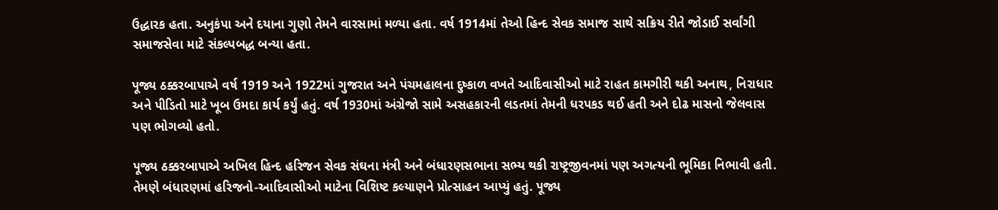ઉદ્ધારક હતા. અનુકંપા અને દયાના ગુણો તેમને વારસામાં મળ્યા હતા. વર્ષ 1914માં તેઓ હિન્દ સેવક સમાજ સાથે સક્રિય રીતે જોડાઈ સર્વાંગી સમાજસેવા માટે સંકલ્પબદ્ધ બન્યા હતા.

પૂજ્ય ઠક્કરબાપાએ વર્ષ 1919 અને 1922માં ગુજરાત અને પંચમહાલના દુષ્કાળ વખતે આદિવાસીઓ માટે રાહત કામગીરી થકી અનાથ, નિરાધાર અને પીડિતો માટે ખૂબ ઉમદા કાર્ય કર્યું હતું. વર્ષ 1930માં અંગ્રેજો સામે અસહકારની લડતમાં તેમની ધરપકડ થઈ હતી અને દોઢ માસનો જેલવાસ પણ ભોગવ્યો હતો.

પૂજ્ય ઠક્કરબાપાએ અખિલ હિન્દ હરિજન સેવક સંઘના મંત્રી અને બંધારણસભાના સભ્ય થકી રાષ્ટ્રજીવનમાં પણ અગત્યની ભૂમિકા નિભાવી હતી. તેમણે બંધારણમાં હરિજનો-આદિવાસીઓ માટેના વિશિષ્ટ કલ્યાણને પ્રોત્સાહન આપ્યું હતું. પૂજ્ય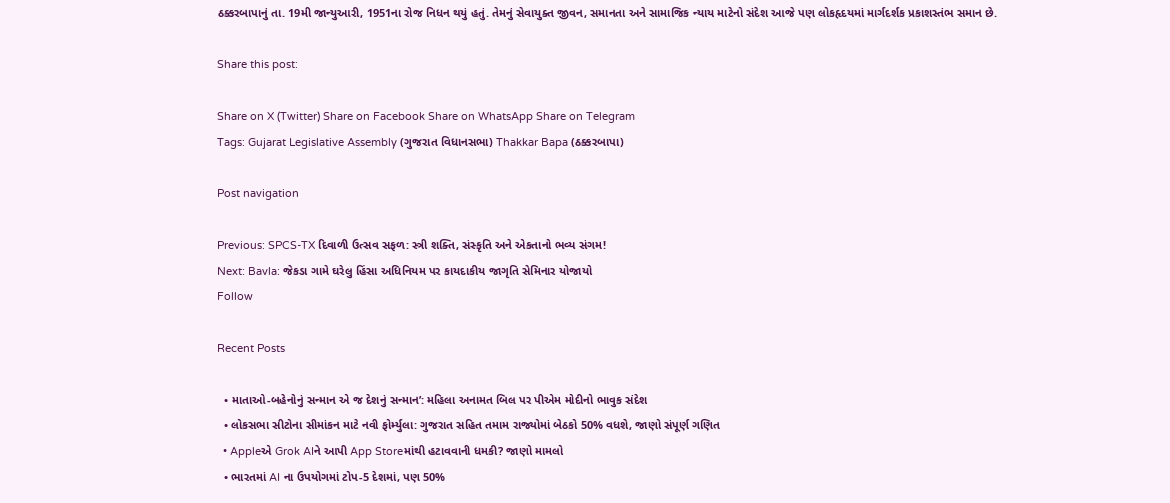ઠક્કરબાપાનું તા. 19મી જાન્યુઆરી, 1951ના રોજ નિધન થયું હતું. તેમનું સેવાયુક્ત જીવન, સમાનતા અને સામાજિક ન્યાય માટેનો સંદેશ આજે પણ લોકહૃદયમાં માર્ગદર્શક પ્રકાશસ્તંભ સમાન છે.

Share this post:

Share on X (Twitter) Share on Facebook Share on WhatsApp Share on Telegram
Tags: Gujarat Legislative Assembly (ગુજરાત વિધાનસભા) Thakkar Bapa (ઠક્કરબાપા)

Post navigation

Previous: SPCS-TX દિવાળી ઉત્સવ સફળ: સ્ત્રી શક્તિ, સંસ્કૃતિ અને એકતાનો ભવ્ય સંગમ!
Next: Bavla: જેકડા ગામે ઘરેલુ હિંસા અધિનિયમ પર કાયદાકીય જાગૃતિ સેમિનાર યોજાયો
Follow

Recent Posts

  • માતાઓ-બહેનોનું સન્માન એ જ દેશનું સન્માન’: મહિલા અનામત બિલ પર પીએમ મોદીનો ભાવુક સંદેશ
  • લોકસભા સીટોના સીમાંકન માટે નવી ફોર્મ્યુલા: ગુજરાત સહિત તમામ રાજ્યોમાં બેઠકો 50% વધશે, જાણો સંપૂર્ણ ગણિત
  • Appleએ Grok AIને આપી App Storeમાંથી હટાવવાની ધમકી? જાણો મામલો
  • ભારતમાં AI ના ઉપયોગમાં ટોપ-5 દેશમાં, પણ 50%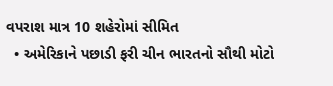વપરાશ માત્ર 10 શહેરોમાં સીમિત
  • અમેરિકાને પછાડી ફરી ચીન ભારતનો સૌથી મોટો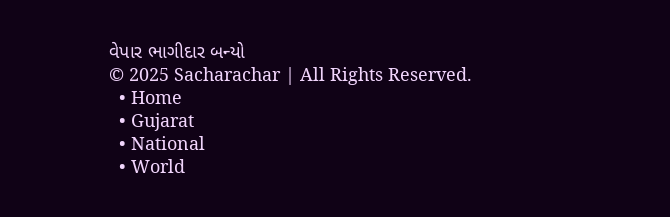વેપાર ભાગીદાર બન્યો
© 2025 Sacharachar | All Rights Reserved.
  • Home
  • Gujarat
  • National
  • World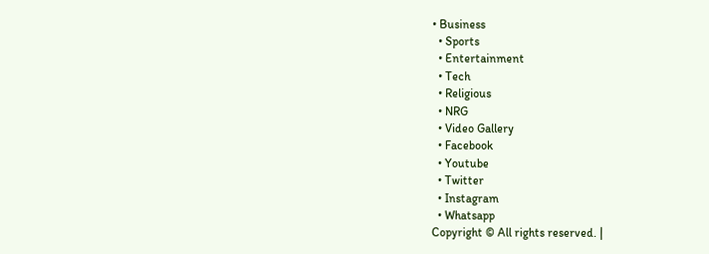• Business
  • Sports
  • Entertainment
  • Tech
  • Religious
  • NRG
  • Video Gallery
  • Facebook
  • Youtube
  • Twitter
  • Instagram
  • Whatsapp
Copyright © All rights reserved. |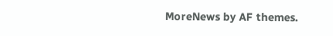MoreNews by AF themes.